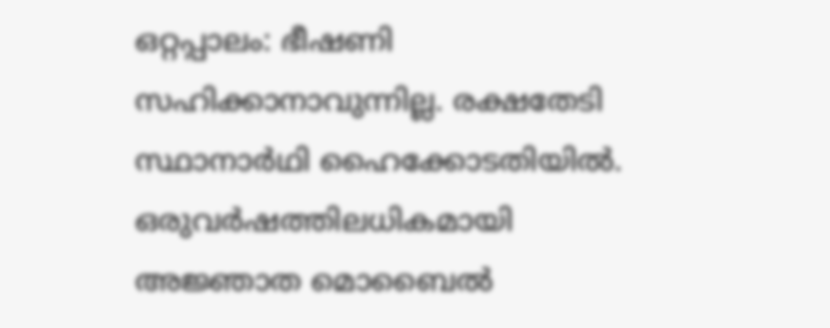ഒറ്റപ്പാലം: ഭീഷണി സഹിക്കാനാവുന്നില്ല. രക്ഷതേടി സ്ഥാനാർഥി ഹൈക്കോടതിയിൽ. ഒരുവർഷത്തിലധികമായി അജ്ഞാത മൊബൈൽ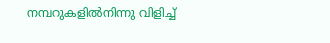നമ്പറുകളിൽനിന്നു വിളിച്ച്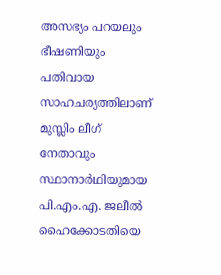അസഭ്യം പറയലും ഭീഷണിയും പതിവായ സാഹചര്യത്തിലാണ് മുസ്ലിം ലീഗ് നേതാവും സ്ഥാനാർഥിയുമായ പി.എം.എ. ജലീൽ ഹൈക്കോടതിയെ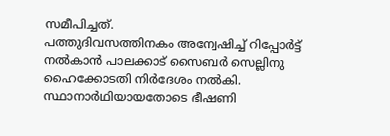സമീപിച്ചത്.
പത്തുദിവസത്തിനകം അന്വേഷിച്ച് റിപ്പോർട്ട് നൽകാൻ പാലക്കാട് സൈബർ സെല്ലിനു ഹൈക്കോടതി നിർദേശം നൽകി. സ്ഥാനാർഥിയായതോടെ ഭീഷണി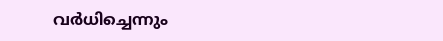വർധിച്ചെന്നും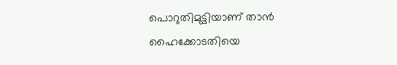പൊറുതിമുട്ടിയാണ് താൻ ഹൈക്കോടതിയെ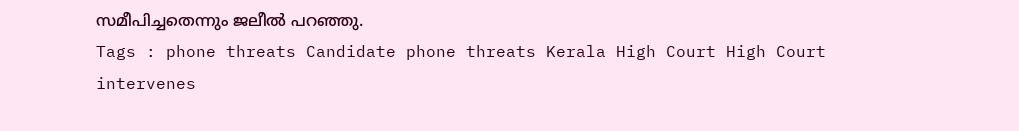സമീപിച്ചതെന്നും ജലീൽ പറഞ്ഞു.
Tags : phone threats Candidate phone threats Kerala High Court High Court intervenes